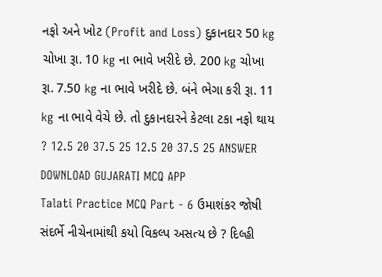નફો અને ખોટ (Profit and Loss) દુકાનદાર 50 kg ચોખા રૂા. 10 kg ના ભાવે ખરીદે છે. 200 kg ચોખા રૂા. 7.50 kg ના ભાવે ખરીદે છે. બંને ભેગા કરી રૂા. 11 kg ના ભાવે વેચે છે. તો દુકાનદારને કેટલા ટકા નફો થાય ? 12.5 20 37.5 25 12.5 20 37.5 25 ANSWER DOWNLOAD GUJARATI MCQ APP
Talati Practice MCQ Part - 6 ઉમાશંકર જોષી સંદર્ભે નીચેનામાંથી કયો વિકલ્પ અસત્ય છે ? દિલ્હી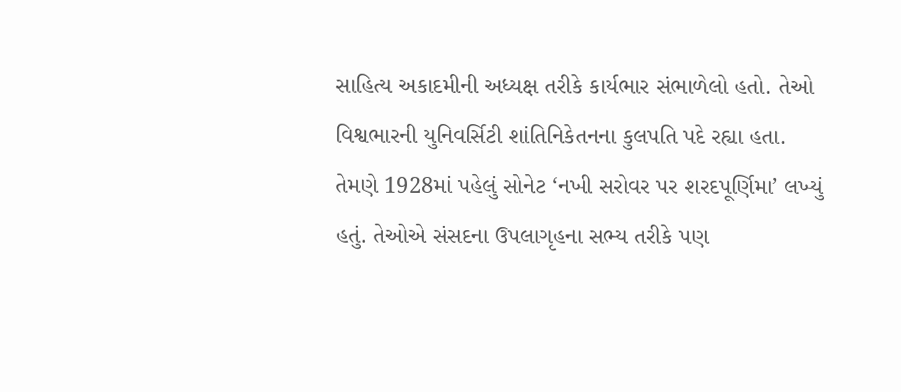સાહિત્ય અકાદમીની અધ્યક્ષ તરીકે કાર્યભાર સંભાળેલો હતો. તેઓ વિશ્વભારની યુનિવર્સિટી શાંતિનિકેતનના કુલપતિ પદે રહ્યા હતા. તેમણે 1928માં પહેલું સોનેટ ‘નખી સરોવર પર શરદપૂર્ણિમા’ લખ્યું હતું. તેઓએ સંસદના ઉપલાગૃહના સભ્ય તરીકે પણ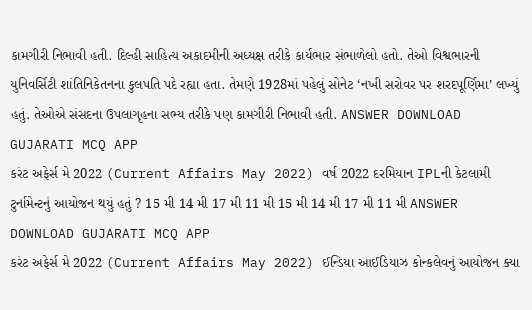કામગીરી નિભાવી હતી. દિલ્હી સાહિત્ય અકાદમીની અધ્યક્ષ તરીકે કાર્યભાર સંભાળેલો હતો. તેઓ વિશ્વભારની યુનિવર્સિટી શાંતિનિકેતનના કુલપતિ પદે રહ્યા હતા. તેમણે 1928માં પહેલું સોનેટ ‘નખી સરોવર પર શરદપૂર્ણિમા’ લખ્યું હતું. તેઓએ સંસદના ઉપલાગૃહના સભ્ય તરીકે પણ કામગીરી નિભાવી હતી. ANSWER DOWNLOAD GUJARATI MCQ APP
કરંટ અફેર્સ મે 2022 (Current Affairs May 2022) વર્ષ 2022 દરમિયાન IPLની કેટલામી ટુર્નામેન્ટનું આયોજન થયું હતું ? 15 મી 14 મી 17 મી 11 મી 15 મી 14 મી 17 મી 11 મી ANSWER DOWNLOAD GUJARATI MCQ APP
કરંટ અફેર્સ મે 2022 (Current Affairs May 2022) ઈન્ડિયા આઈડિયાઝ કોન્કલેવનું આયોજન ક્યા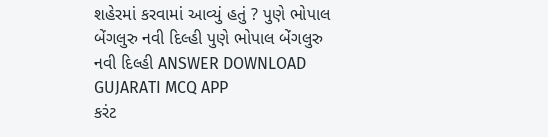શહેરમાં કરવામાં આવ્યું હતું ? પુણે ભોપાલ બેંગલુરુ નવી દિલ્હી પુણે ભોપાલ બેંગલુરુ નવી દિલ્હી ANSWER DOWNLOAD GUJARATI MCQ APP
કરંટ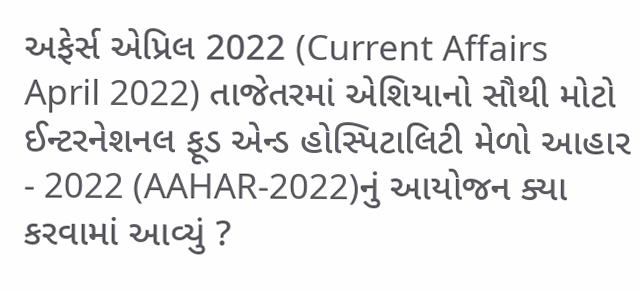અફેર્સ એપ્રિલ 2022 (Current Affairs April 2022) તાજેતરમાં એશિયાનો સૌથી મોટો ઈન્ટરનેશનલ ફૂડ એન્ડ હોસ્પિટાલિટી મેળો આહાર - 2022 (AAHAR-2022)નું આયોજન ક્યા કરવામાં આવ્યું ?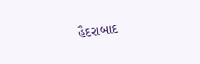હૈદરાબાદ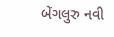બેંગલુરુ નવી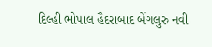દિલ્હી ભોપાલ હૈદરાબાદ બેંગલુરુ નવી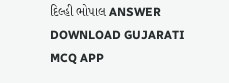દિલ્હી ભોપાલ ANSWER DOWNLOAD GUJARATI MCQ APP